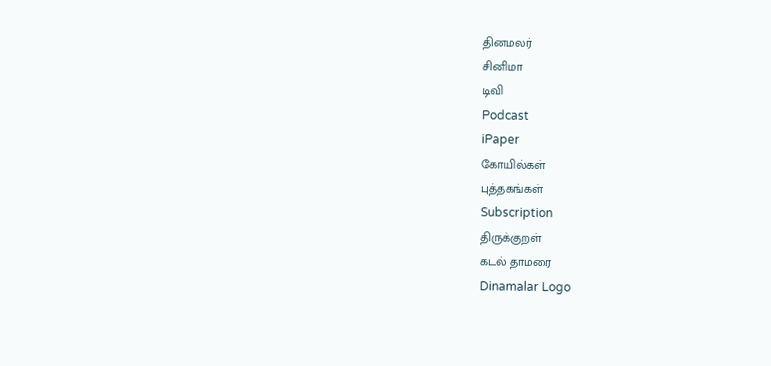தினமலர்
சினிமா
டிவி
Podcast
iPaper
கோயில்கள்
புத்தகங்கள்
Subscription
திருக்குறள்
கடல் தாமரை
Dinamalar Logo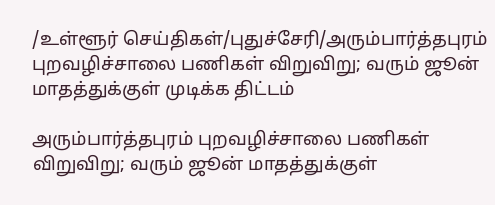/உள்ளூர் செய்திகள்/புதுச்சேரி/அரும்பார்த்தபுரம் புறவழிச்சாலை பணிகள் விறுவிறு; வரும் ஜூன் மாதத்துக்குள் முடிக்க திட்டம்

அரும்பார்த்தபுரம் புறவழிச்சாலை பணிகள் விறுவிறு; வரும் ஜூன் மாதத்துக்குள்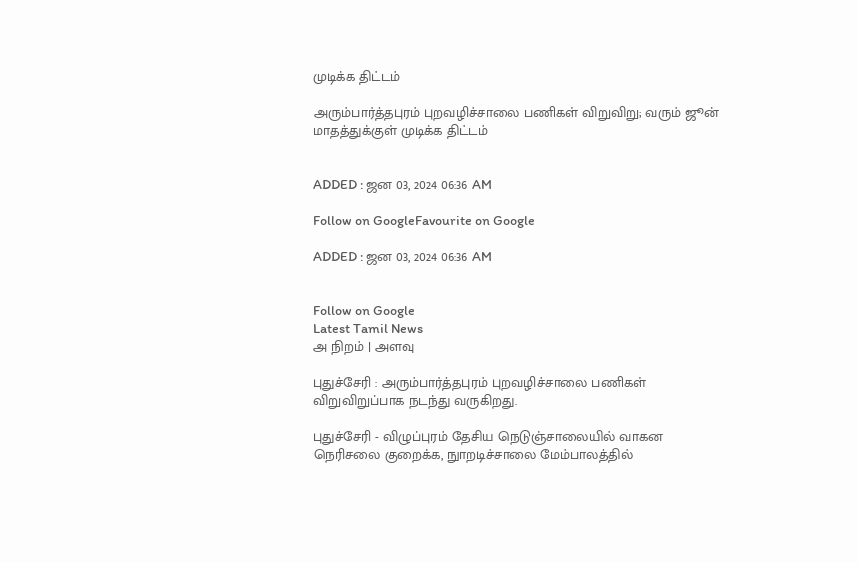முடிக்க திட்டம்

அரும்பார்த்தபுரம் புறவழிச்சாலை பணிகள் விறுவிறு; வரும் ஜூன் மாதத்துக்குள் முடிக்க திட்டம்


ADDED : ஜன 03, 2024 06:36 AM

Follow on GoogleFavourite on Google

ADDED : ஜன 03, 2024 06:36 AM


Follow on Google
Latest Tamil News
அ நிறம் | அளவு

புதுச்சேரி : அரும்பார்த்தபுரம் புறவழிச்சாலை பணிகள் விறுவிறுப்பாக நடந்து வருகிறது.

புதுச்சேரி - விழுப்புரம் தேசிய நெடுஞ்சாலையில் வாகன நெரிசலை குறைக்க, நுாறடிச்சாலை மேம்பாலத்தில்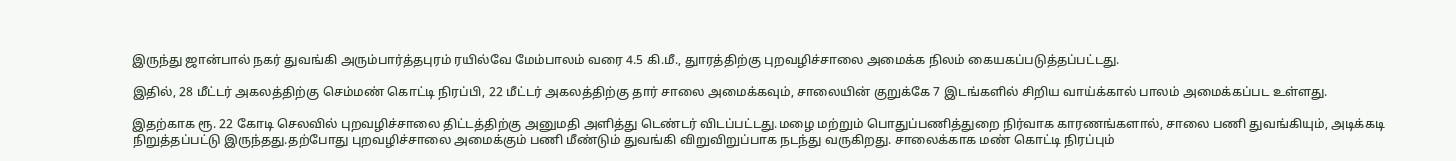இருந்து ஜான்பால் நகர் துவங்கி அரும்பார்த்தபுரம் ரயில்வே மேம்பாலம் வரை 4.5 கி.மீ., துாரத்திற்கு புறவழிச்சாலை அமைக்க நிலம் கையகப்படுத்தப்பட்டது.

இதில், 28 மீட்டர் அகலத்திற்கு செம்மண் கொட்டி நிரப்பி, 22 மீட்டர் அகலத்திற்கு தார் சாலை அமைக்கவும், சாலையின் குறுக்கே 7 இடங்களில் சிறிய வாய்க்கால் பாலம் அமைக்கப்பட உள்ளது.

இதற்காக ரூ. 22 கோடி செலவில் புறவழிச்சாலை திட்டத்திற்கு அனுமதி அளித்து டெண்டர் விடப்பட்டது.மழை மற்றும் பொதுப்பணித்துறை நிர்வாக காரணங்களால், சாலை பணி துவங்கியும், அடிக்கடி நிறுத்தப்பட்டு இருந்தது.தற்போது புறவழிச்சாலை அமைக்கும் பணி மீண்டும் துவங்கி விறுவிறுப்பாக நடந்து வருகிறது. சாலைக்காக மண் கொட்டி நிரப்பும்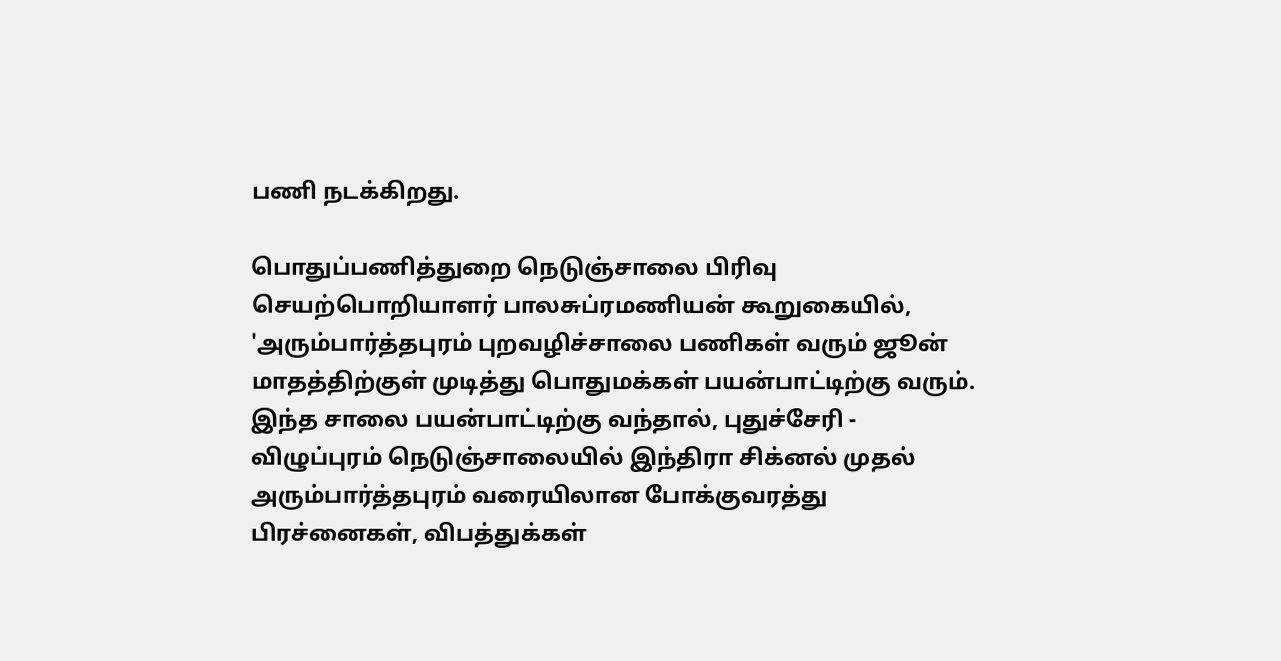பணி நடக்கிறது.

பொதுப்பணித்துறை நெடுஞ்சாலை பிரிவு செயற்பொறியாளர் பாலசுப்ரமணியன் கூறுகையில், 'அரும்பார்த்தபுரம் புறவழிச்சாலை பணிகள் வரும் ஜூன் மாதத்திற்குள் முடித்து பொதுமக்கள் பயன்பாட்டிற்கு வரும். இந்த சாலை பயன்பாட்டிற்கு வந்தால், புதுச்சேரி - விழுப்புரம் நெடுஞ்சாலையில் இந்திரா சிக்னல் முதல் அரும்பார்த்தபுரம் வரையிலான போக்குவரத்து பிரச்னைகள், விபத்துக்கள்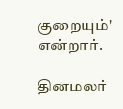குறையும்' என்றார்.

தினமலர்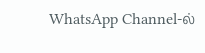WhatsApp Channel-ல்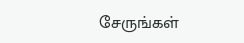சேருங்கள்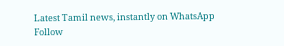Latest Tamil news, instantly on WhatsApp
Follow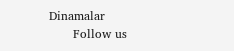Dinamalar
      Follow us